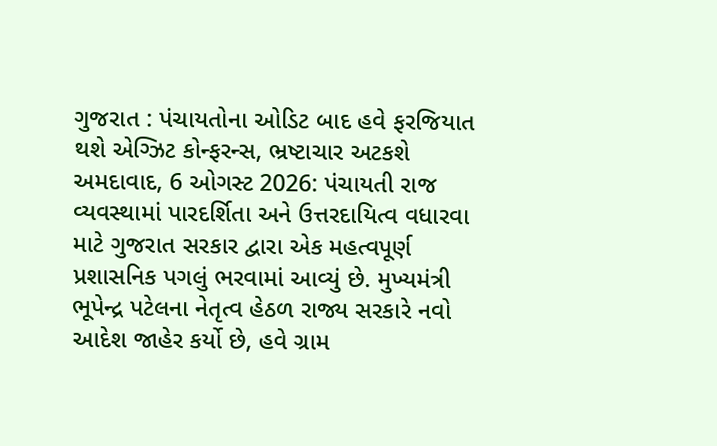ગુજરાત : પંચાયતોના ઓડિટ બાદ હવે ફરજિયાત થશે એગ્ઝિટ કોન્ફરન્સ, ભ્રષ્ટાચાર અટકશે
અમદાવાદ, 6 ઓગસ્ટ 2026: પંચાયતી રાજ વ્યવસ્થામાં પારદર્શિતા અને ઉત્તરદાયિત્વ વધારવા માટે ગુજરાત સરકાર દ્વારા એક મહત્વપૂર્ણ પ્રશાસનિક પગલું ભરવામાં આવ્યું છે. મુખ્યમંત્રી ભૂપેન્દ્ર પટેલના નેતૃત્વ હેઠળ રાજ્ય સરકારે નવો આદેશ જાહેર કર્યો છે, હવે ગ્રામ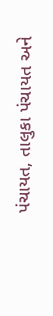પંચાયત, તાલુકા પંચાયત અને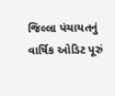જિલ્લા પંચાયતનું વાર્ષિક ઓડિટ પૂરું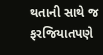થતાની સાથે જ ફરજિયાતપણે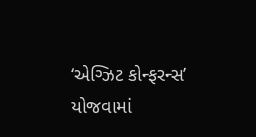‘એગ્ઝિટ કોન્ફરન્સ’ યોજવામાં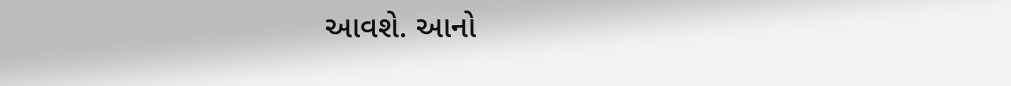આવશે. આનો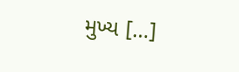મુખ્ય […]